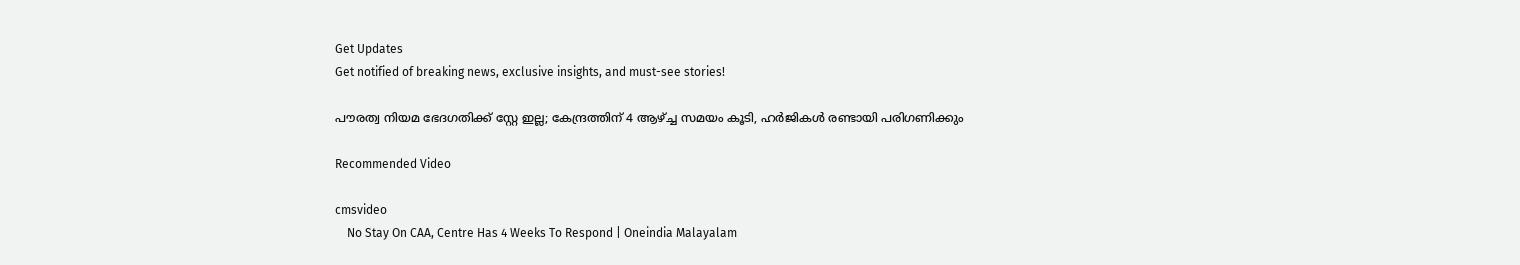Get Updates
Get notified of breaking news, exclusive insights, and must-see stories!

പൗരത്വ നിയമ ഭേദഗതിക്ക് സ്റ്റേ ഇല്ല; കേന്ദ്രത്തിന് 4 ആഴ്ച്ച സമയം കൂടി, ഹര്‍ജികള്‍ രണ്ടായി പരിഗണിക്കും

Recommended Video

cmsvideo
    No Stay On CAA, Centre Has 4 Weeks To Respond | Oneindia Malayalam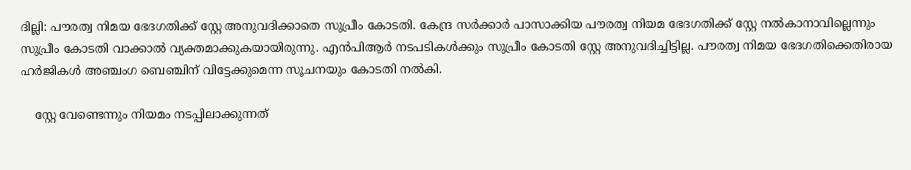ദില്ലി: പൗരത്വ നിമയ ഭേദഗതിക്ക് സ്റ്റേ അനുവദിക്കാതെ സുപ്രീം കോടതി. കേന്ദ്ര സര്‍ക്കാര്‍ പാസാക്കിയ പൗരത്വ നിയമ ഭേദഗതിക്ക് സ്റ്റേ നല്‍കാനാവില്ലെന്നും സുപ്രീം കോടതി വാക്കാല്‍ വ്യക്തമാക്കുകയായിരുന്നു. എന്‍പിആര്‍ നടപടികള്‍ക്കും സുപ്രീം കോടതി സ്റ്റേ അനുവദിച്ചിട്ടില്ല. പൗരത്വ നിമയ ഭേദഗതിക്കെതിരായ ഹര്‍ജികള്‍ അഞ്ചംഗ ബെഞ്ചിന് വിട്ടേക്കുമെന്ന സൂചനയും കോടതി നല്‍കി.

    സ്റ്റേ വേണ്ടെന്നും നിയമം നടപ്പിലാക്കുന്നത്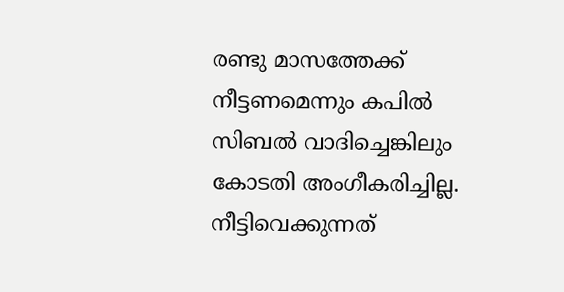രണ്ടു മാസത്തേക്ക് നീട്ടണമെന്നും കപില്‍ സിബല്‍ വാദിച്ചെങ്കിലും കോടതി അംഗീകരിച്ചില്ല. നീട്ടിവെക്കുന്നത്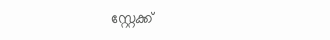സ്റ്റേക്ക്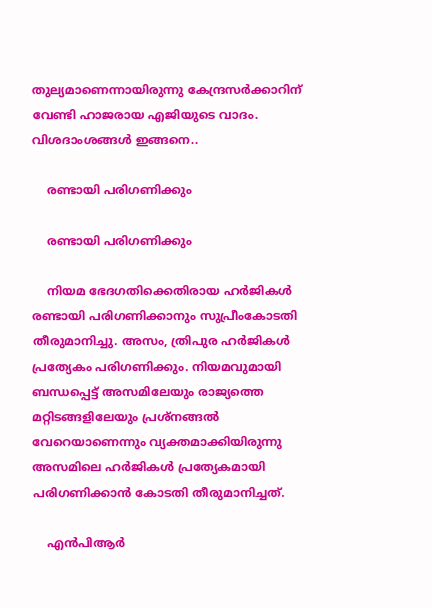തുല്യമാണെന്നായിരുന്നു കേന്ദ്രസര്‍ക്കാറിന് വേണ്ടി ഹാജരായ എജിയുടെ വാദം. വിശദാംശങ്ങള്‍ ഇങ്ങനെ..

    രണ്ടായി പരിഗണിക്കും

    രണ്ടായി പരിഗണിക്കും

    നിയമ ഭേദഗതിക്കെതിരായ ഹര്‍ജികള്‍ രണ്ടായി പരിഗണിക്കാനും സുപ്രീംകോടതി തീരുമാനിച്ചു. അസം, ത്രിപുര ഹര്‍ജികള്‍ പ്രത്യേകം പരിഗണിക്കും. നിയമവുമായി ബന്ധപ്പെട്ട് അസമിലേയും രാജ്യത്തെ മറ്റിടങ്ങളിലേയും പ്രശ്നങ്ങല്‍ വേറെയാണെന്നും വ്യക്തമാക്കിയിരുന്നു അസമിലെ ഹര്‍ജികള്‍ പ്രത്യേകമായി പരിഗണിക്കാന്‍ കോടതി തീരുമാനിച്ചത്.

    എന്‍പിആര്‍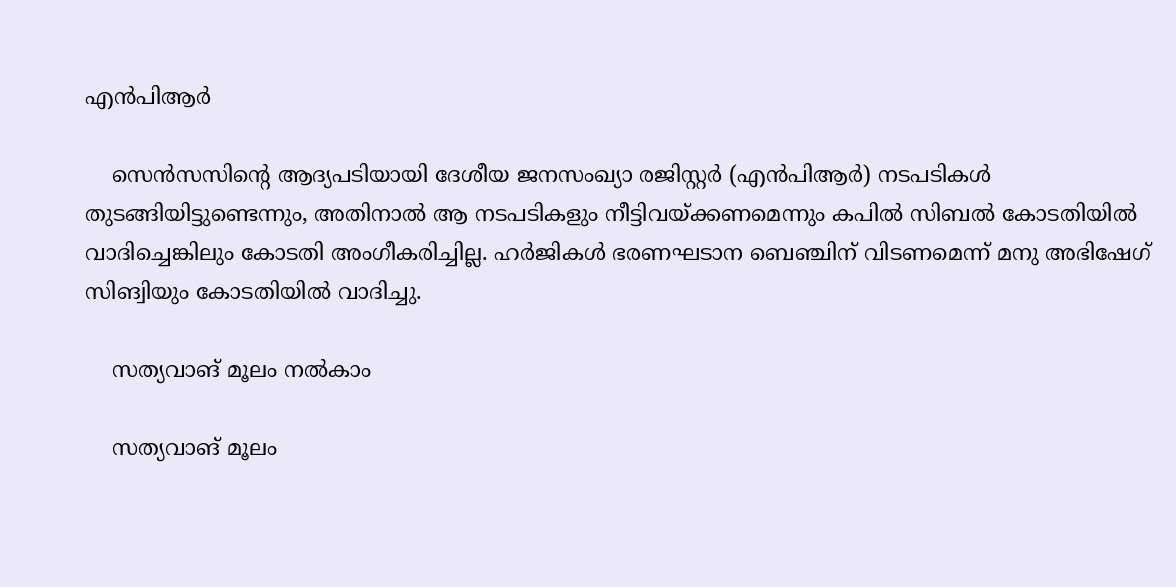എന്‍പിആര്‍

    സെന്‍സസിന്‍റെ ആദ്യപടിയായി ദേശീയ ജനസംഖ്യാ രജിസ്റ്റര്‍ (എന്‍പിആര്‍) നടപടികള്‍ തുടങ്ങിയിട്ടുണ്ടെന്നും, അതിനാല്‍ ആ നടപടികളും നീട്ടിവയ്ക്കണമെന്നും കപില്‍ സിബല്‍ കോടതിയില്‍ വാദിച്ചെങ്കിലും കോടതി അംഗീകരിച്ചില്ല. ഹര്‍ജികള്‍ ഭരണഘടാന ബെഞ്ചിന് വിടണമെന്ന് മനു അഭിഷേഗ് സിങ്വിയും കോടതിയില്‍ വാദിച്ചു.

    സത്യവാങ് മൂലം നല്‍കാം

    സത്യവാങ് മൂലം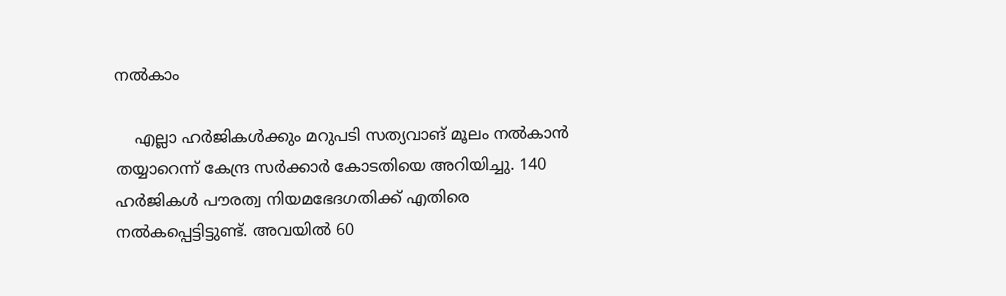നല്‍കാം

    എല്ലാ ഹര്‍ജികള്‍ക്കും മറുപടി സത്യവാങ് മൂലം നല്‍കാന്‍ തയ്യാറെന്ന് കേന്ദ്ര സര്‍ക്കാര്‍ കോടതിയെ അറിയിച്ചു. 140 ഹര്‍ജികള്‍ പൗരത്വ നിയമഭേദഗതിക്ക് എതിരെ നല്‍കപ്പെട്ടിട്ടുണ്ട്. അവയില്‍ 60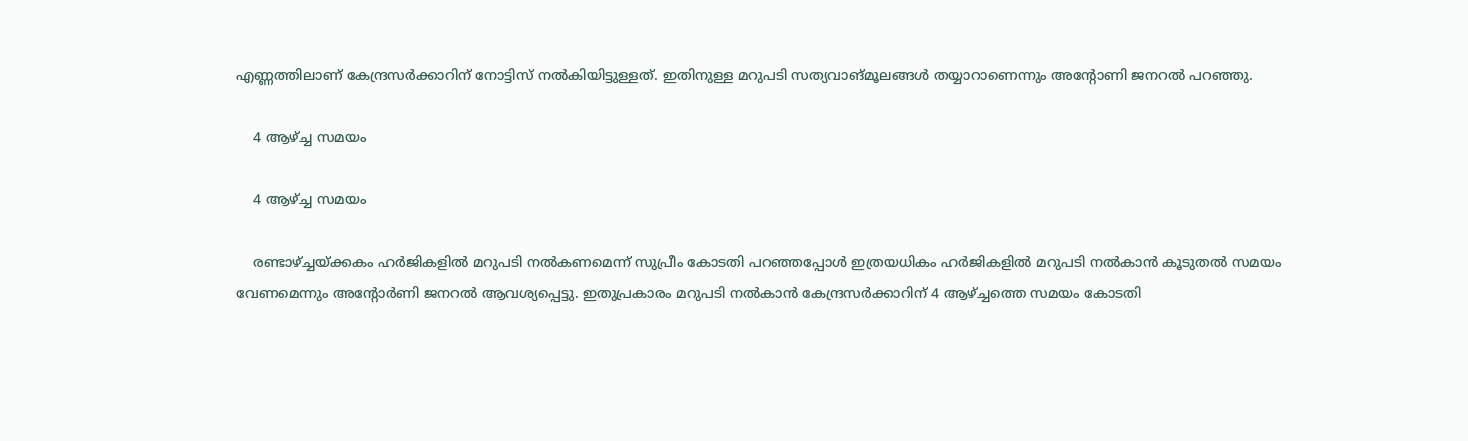എണ്ണത്തിലാണ് കേന്ദ്രസര്‍ക്കാറിന് നോട്ടിസ് നല്‍കിയിട്ടുള്ളത്. ഇതിനുള്ള മറുപടി സത്യവാങ്മൂലങ്ങള്‍ തയ്യാറാണെന്നും അന്‍റോണി ജനറല്‍ പറഞ്ഞു.

    4 ആഴ്ച്ച സമയം

    4 ആഴ്ച്ച സമയം

    രണ്ടാഴ്ച്ചയ്ക്കകം ഹര്‍ജികളില്‍ മറുപടി നല്‍കണമെന്ന് സുപ്രീം കോടതി പറഞ്ഞപ്പോള്‍ ഇത്രയധികം ഹര്‍ജികളില്‍ മറുപടി നല്‍കാന്‍ കൂടുതല്‍ സമയം വേണമെന്നും അന്‍റോര്‍ണി ജനറല്‍ ആവശ്യപ്പെട്ടു. ഇതുപ്രകാരം മറുപടി നല്‍കാന്‍ കേന്ദ്രസര്‍ക്കാറിന് 4 ആഴ്ച്ചത്തെ സമയം കോടതി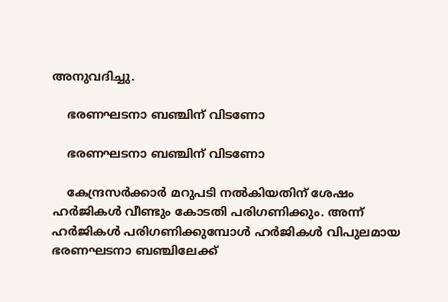അനുവദിച്ചു.

    ഭരണഘടനാ ബഞ്ചിന് വിടണോ

    ഭരണഘടനാ ബഞ്ചിന് വിടണോ

    കേന്ദ്രസര്‍ക്കാര്‍ മറുപടി നല്‍കിയതിന് ശേഷം ഹര്‍ജികള്‍ വീണ്ടും കോടതി പരിഗണിക്കും. അന്ന് ഹര്‍ജികള്‍ പരിഗണിക്കുമ്പോള്‍ ഹര്‍ജികള്‍ വിപുലമായ ഭരണഘടനാ ബഞ്ചിലേക്ക്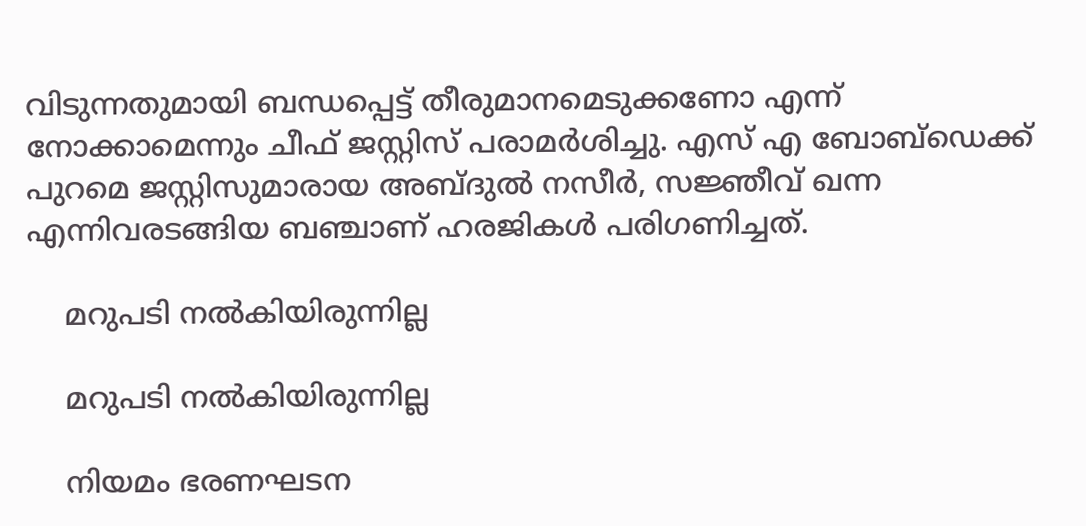വിടുന്നതുമായി ബന്ധപ്പെട്ട് തീരുമാനമെടുക്കണോ എന്ന് നോക്കാമെന്നും ചീഫ് ജസ്റ്റിസ് പരാമര്‍ശിച്ചു. എസ് എ ബോബ്ഡെക്ക് പുറമെ ജസ്റ്റിസുമാരായ അബ്ദുൽ നസീര്‍, സജ്ഞീവ് ഖന്ന എന്നിവരടങ്ങിയ ബഞ്ചാണ് ഹരജികള്‍ പരിഗണിച്ചത്.

    മറുപടി നല്‍കിയിരുന്നില്ല

    മറുപടി നല്‍കിയിരുന്നില്ല

    നിയമം ഭരണഘടന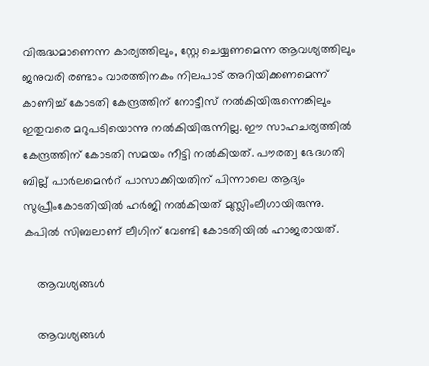വിരുദ്ധമാണെന്ന കാര്യത്തിലും, സ്റ്റേ ചെയ്യണമെന്ന ആവശ്യത്തിലും ജനുവരി രണ്ടാം വാരത്തിനകം നിലപാട് അറിയിക്കണമെന്ന് കാണിച്ച് കോടതി കേന്ദ്രത്തിന് നോട്ടീസ് നല്‍കിയിരുന്നെങ്കിലും ഇതുവരെ മറുപടിയൊന്നു നല്‍കിയിരുന്നില്ല. ഈ സാഹചര്യത്തില്‍ കേന്ദ്രത്തിന് കോടതി സമയം നീട്ടി നല്‍കിയത്. പൗരത്വ ഭേദഗതി ബില്ല് പാര്‍ലമെന്‍റ് പാസാക്കിയതിന് പിന്നാലെ ആദ്യം സുപ്രീംകോടതിയില്‍ ഹര്‍ജി നല്‍കിയത് മുസ്ലിംലീഗായിരുന്നു. കപിൽ സിബലാണ് ലീഗിന് വേണ്ടി കോടതിയിൽ ഹാജരായത്.

    ആവശ്യങ്ങള്‍

    ആവശ്യങ്ങള്‍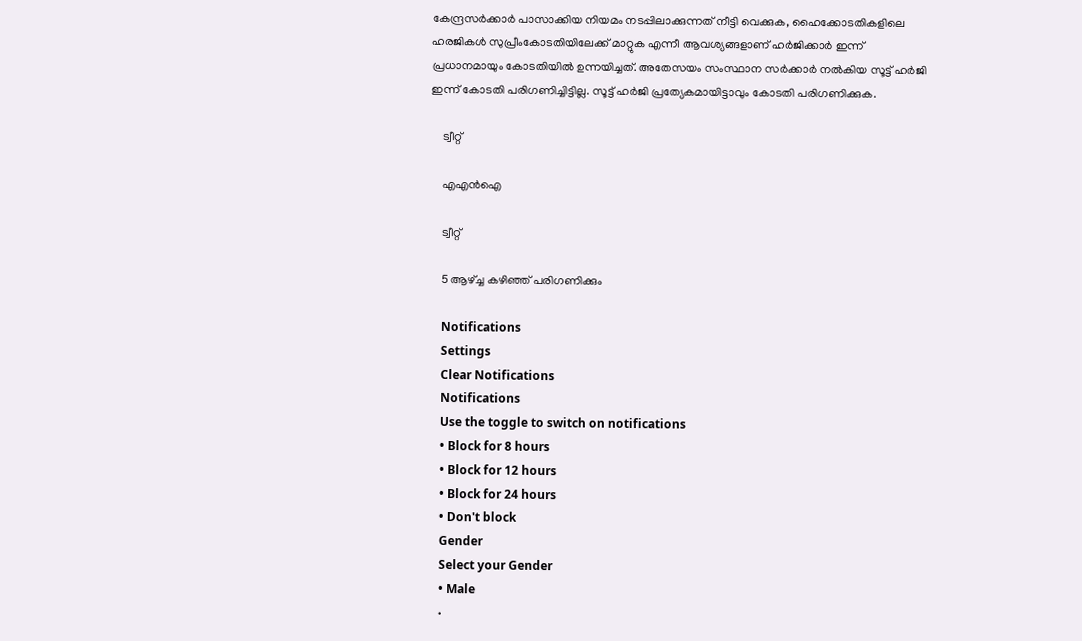കേന്ദ്രസര്‍ക്കാര്‍ പാസാക്കിയ നിയമം നടപ്പിലാക്കുന്നത് നീട്ടി വെക്കുക, ഹൈക്കോടതികളിലെ ഹരജികള്‍ സുപ്രീംകോടതിയിലേക്ക് മാറ്റുക എന്നീ ആവശ്യങ്ങളാണ് ഹര്‍ജിക്കാര്‍ ഇന്ന് പ്രധാനമായും കോടതിയില്‍ ഉന്നയിച്ചത്. അതേസയം സംസ്ഥാന സര്‍ക്കാര്‍ നല്‍കിയ സൂട്ട് ഹര്‍ജി ഇന്ന് കോടതി പരിഗണിച്ചിട്ടില്ല. സൂട്ട് ഹര്‍ജി പ്രത്യേകമായിട്ടാവും കോടതി പരിഗണിക്കുക.

    ട്വീറ്റ്

    എഎന്‍ഐ

    ട്വീറ്റ്

    5 ആഴ്ച്ച കഴിഞ്ഞ് പരിഗണിക്കും

    Notifications
    Settings
    Clear Notifications
    Notifications
    Use the toggle to switch on notifications
    • Block for 8 hours
    • Block for 12 hours
    • Block for 24 hours
    • Don't block
    Gender
    Select your Gender
    • Male
    •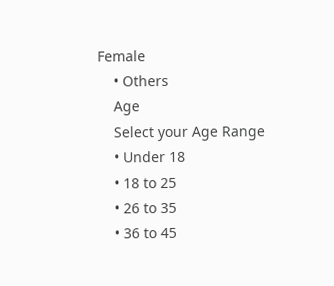Female
    • Others
    Age
    Select your Age Range
    • Under 18
    • 18 to 25
    • 26 to 35
    • 36 to 45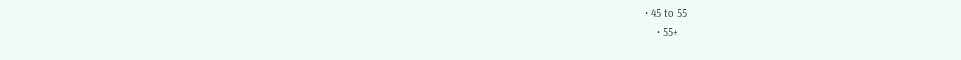• 45 to 55
    • 55+